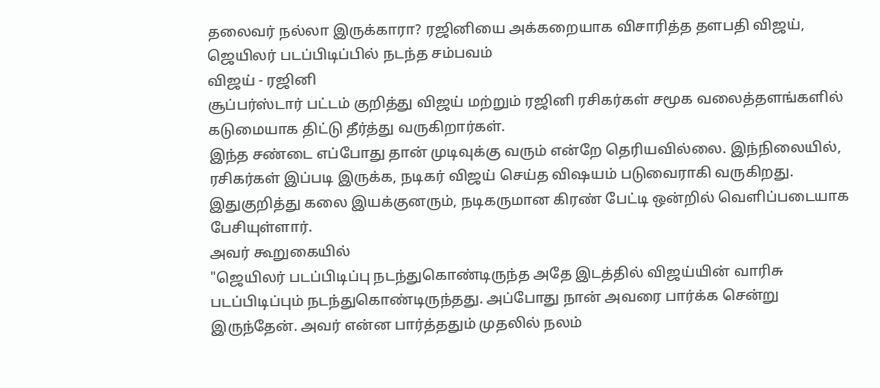தலைவர் நல்லா இருக்காரா? ரஜினியை அக்கறையாக விசாரித்த தளபதி விஜய், ஜெயிலர் படப்பிடிப்பில் நடந்த சம்பவம்
விஜய் - ரஜினி
சூப்பர்ஸ்டார் பட்டம் குறித்து விஜய் மற்றும் ரஜினி ரசிகர்கள் சமூக வலைத்தளங்களில் கடுமையாக திட்டு தீர்த்து வருகிறார்கள்.
இந்த சண்டை எப்போது தான் முடிவுக்கு வரும் என்றே தெரியவில்லை. இந்நிலையில், ரசிகர்கள் இப்படி இருக்க, நடிகர் விஜய் செய்த விஷயம் படுவைராகி வருகிறது. இதுகுறித்து கலை இயக்குனரும், நடிகருமான கிரண் பேட்டி ஒன்றில் வெளிப்படையாக பேசியுள்ளார்.
அவர் கூறுகையில்
"ஜெயிலர் படப்பிடிப்பு நடந்துகொண்டிருந்த அதே இடத்தில் விஜய்யின் வாரிசு படப்பிடிப்பும் நடந்துகொண்டிருந்தது. அப்போது நான் அவரை பார்க்க சென்று இருந்தேன். அவர் என்ன பார்த்ததும் முதலில் நலம்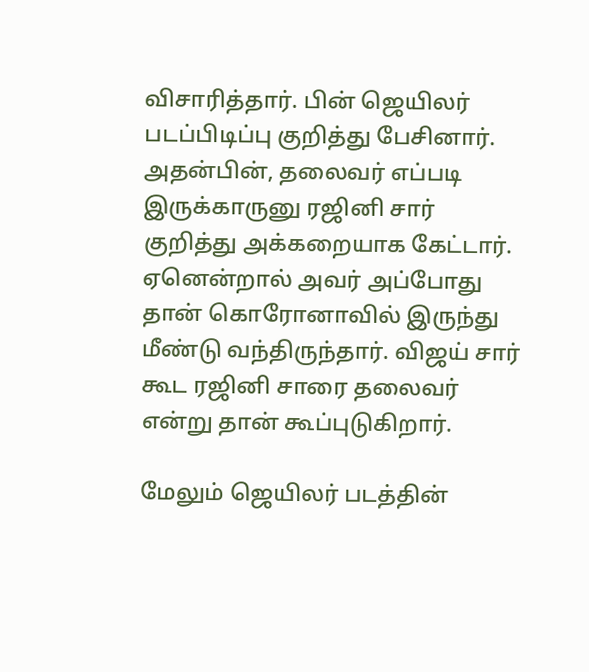விசாரித்தார். பின் ஜெயிலர் படப்பிடிப்பு குறித்து பேசினார். அதன்பின், தலைவர் எப்படி இருக்காருனு ரஜினி சார் குறித்து அக்கறையாக கேட்டார். ஏனென்றால் அவர் அப்போது தான் கொரோனாவில் இருந்து மீண்டு வந்திருந்தார். விஜய் சார் கூட ரஜினி சாரை தலைவர் என்று தான் கூப்புடுகிறார்.

மேலும் ஜெயிலர் படத்தின்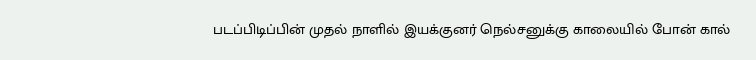படப்பிடிப்பின் முதல் நாளில் இயக்குனர் நெல்சனுக்கு காலையில் போன் கால்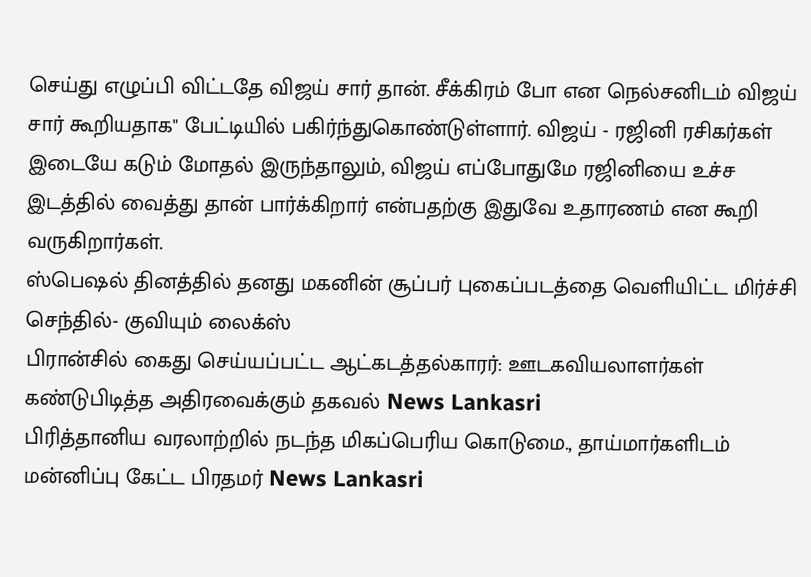செய்து எழுப்பி விட்டதே விஜய் சார் தான். சீக்கிரம் போ என நெல்சனிடம் விஜய் சார் கூறியதாக" பேட்டியில் பகிர்ந்துகொண்டுள்ளார். விஜய் - ரஜினி ரசிகர்கள் இடையே கடும் மோதல் இருந்தாலும், விஜய் எப்போதுமே ரஜினியை உச்ச இடத்தில் வைத்து தான் பார்க்கிறார் என்பதற்கு இதுவே உதாரணம் என கூறி வருகிறார்கள்.
ஸ்பெஷல் தினத்தில் தனது மகனின் சூப்பர் புகைப்படத்தை வெளியிட்ட மிர்ச்சி செந்தில்- குவியும் லைக்ஸ்
பிரான்சில் கைது செய்யப்பட்ட ஆட்கடத்தல்காரர்: ஊடகவியலாளர்கள் கண்டுபிடித்த அதிரவைக்கும் தகவல் News Lankasri
பிரித்தானிய வரலாற்றில் நடந்த மிகப்பெரிய கொடுமை., தாய்மார்களிடம் மன்னிப்பு கேட்ட பிரதமர் News Lankasri